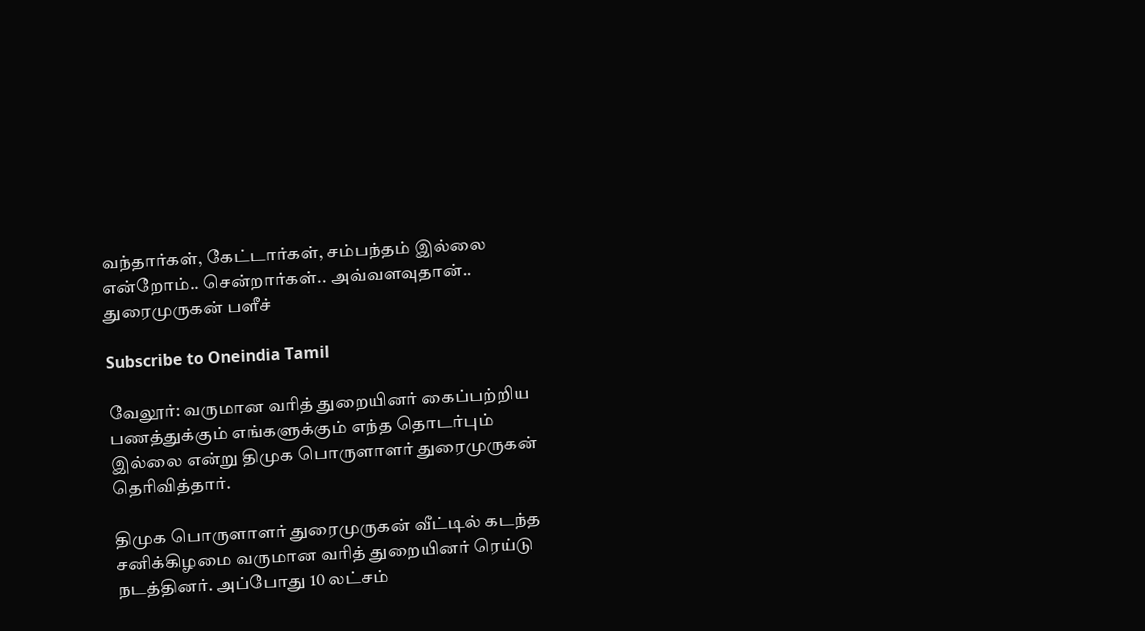வந்தார்கள், கேட்டார்கள், சம்பந்தம் இல்லை என்றோம்.. சென்றார்கள்.. அவ்வளவுதான்.. துரைமுருகன் பளீச்

Subscribe to Oneindia Tamil

வேலூர்: வருமான வரித் துறையினர் கைப்பற்றிய பணத்துக்கும் எங்களுக்கும் எந்த தொடர்பும் இல்லை என்று திமுக பொருளாளர் துரைமுருகன் தெரிவித்தார்.

திமுக பொருளாளர் துரைமுருகன் வீட்டில் கடந்த சனிக்கிழமை வருமான வரித் துறையினர் ரெய்டு நடத்தினர். அப்போது 10 லட்சம்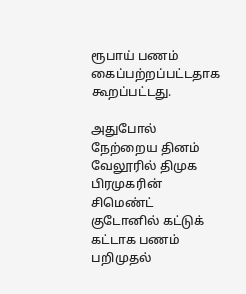ரூபாய் பணம் கைப்பற்றப்பட்டதாக கூறப்பட்டது.

அதுபோல் நேற்றைய தினம் வேலூரில் திமுக பிரமுகரின் சிமெண்ட் குடோனில் கட்டுக் கட்டாக பணம் பறிமுதல்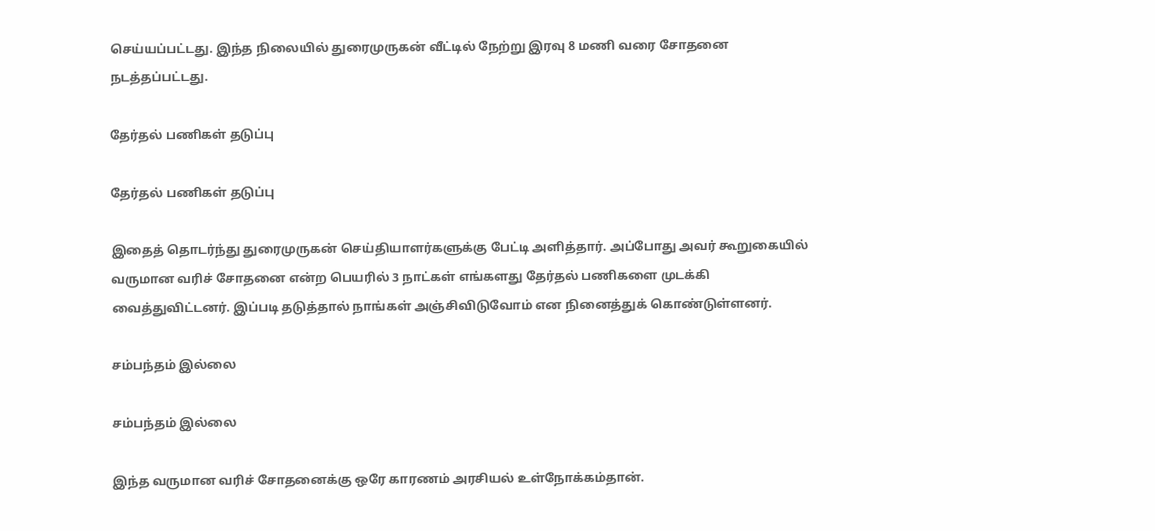செய்யப்பட்டது. இந்த நிலையில் துரைமுருகன் வீட்டில் நேற்று இரவு 8 மணி வரை சோதனை நடத்தப்பட்டது.

தேர்தல் பணிகள் தடுப்பு

தேர்தல் பணிகள் தடுப்பு

இதைத் தொடர்ந்து துரைமுருகன் செய்தியாளர்களுக்கு பேட்டி அளித்தார். அப்போது அவர் கூறுகையில் வருமான வரிச் சோதனை என்ற பெயரில் 3 நாட்கள் எங்களது தேர்தல் பணிகளை முடக்கி வைத்துவிட்டனர். இப்படி தடுத்தால் நாங்கள் அஞ்சிவிடுவோம் என நினைத்துக் கொண்டுள்ளனர்.

சம்பந்தம் இல்லை

சம்பந்தம் இல்லை

இந்த வருமான வரிச் சோதனைக்கு ஒரே காரணம் அரசியல் உள்நோக்கம்தான்.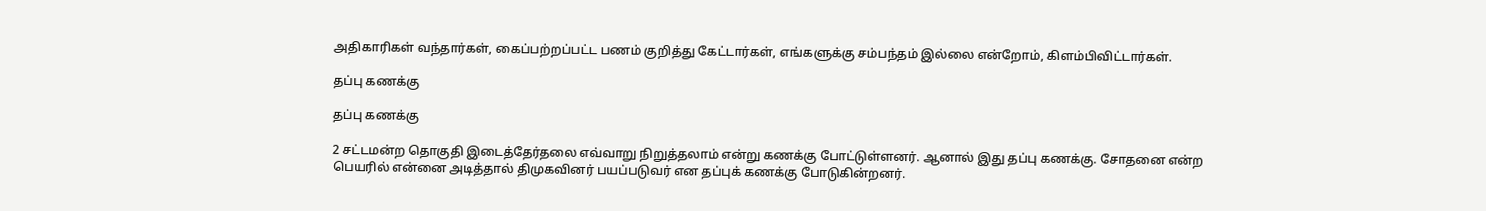அதிகாரிகள் வந்தார்கள், கைப்பற்றப்பட்ட பணம் குறித்து கேட்டார்கள், எங்களுக்கு சம்பந்தம் இல்லை என்றோம், கிளம்பிவிட்டார்கள்.

தப்பு கணக்கு

தப்பு கணக்கு

2 சட்டமன்ற தொகுதி இடைத்தேர்தலை எவ்வாறு நிறுத்தலாம் என்று கணக்கு போட்டுள்ளனர். ஆனால் இது தப்பு கணக்கு. சோதனை என்ற பெயரில் என்னை அடித்தால் திமுகவினர் பயப்படுவர் என தப்புக் கணக்கு போடுகின்றனர்.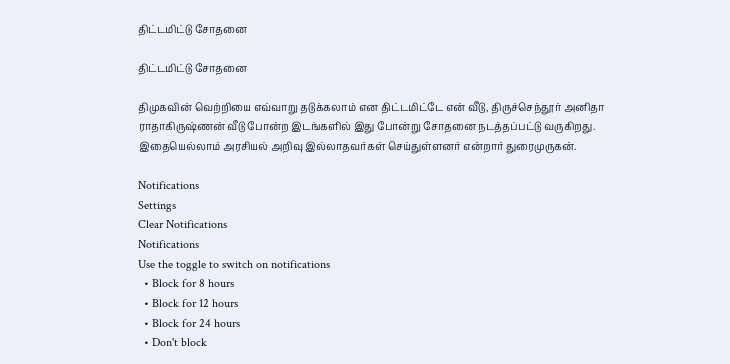திட்டமிட்டு சோதனை

திட்டமிட்டு சோதனை

திமுகவின் வெற்றியை எவ்வாறு தடுக்கலாம் என திட்டமிட்டே என் வீடு, திருச்செந்தூர் அனிதா ராதாகிருஷ்ணன் வீடு போன்ற இடங்களில் இது போன்று சோதனை நடத்தப்பட்டு வருகிறது. இதையெல்லாம் அரசியல் அறிவு இல்லாதவர்கள் செய்துள்ளனர் என்றார் துரைமுருகன்.

Notifications
Settings
Clear Notifications
Notifications
Use the toggle to switch on notifications
  • Block for 8 hours
  • Block for 12 hours
  • Block for 24 hours
  • Don't block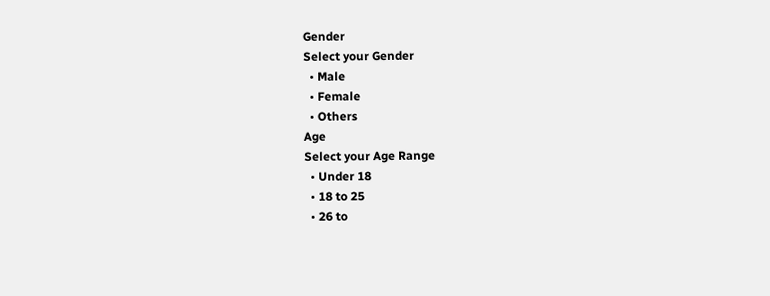Gender
Select your Gender
  • Male
  • Female
  • Others
Age
Select your Age Range
  • Under 18
  • 18 to 25
  • 26 to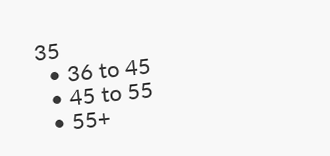35
  • 36 to 45
  • 45 to 55
  • 55+